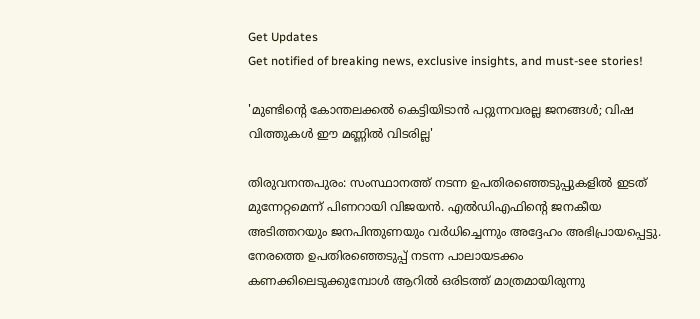Get Updates
Get notified of breaking news, exclusive insights, and must-see stories!

'മുണ്ടിന്‍റെ കോന്തലക്കല്‍ കെട്ടിയിടാന്‍ പറ്റുന്നവരല്ല ജനങ്ങള്‍; വിഷ വിത്തുകള്‍ ഈ മണ്ണില്‍ വിടരില്ല'

തിരുവനന്തപുരം: സംസ്ഥാനത്ത് നടന്ന ഉപതിരഞ്ഞെടുപ്പുകളില്‍ ഇടത് മുന്നേറ്റമെന്ന് പിണറായി വിജയന്‍. എല്‍ഡിഎഫിന്‍റെ ജനകീയ അടിത്തറയും ജനപിന്തുണയും വര്‍ധിച്ചെന്നും അദ്ദേഹം അഭിപ്രായപ്പെട്ടു. നേരത്തെ ഉപതിരഞ്ഞെടുപ്പ് നടന്ന പാലായടക്കം കണക്കിലെടുക്കുമ്പോള്‍ ആറില്‍ ഒരിടത്ത് മാത്രമായിരുന്നു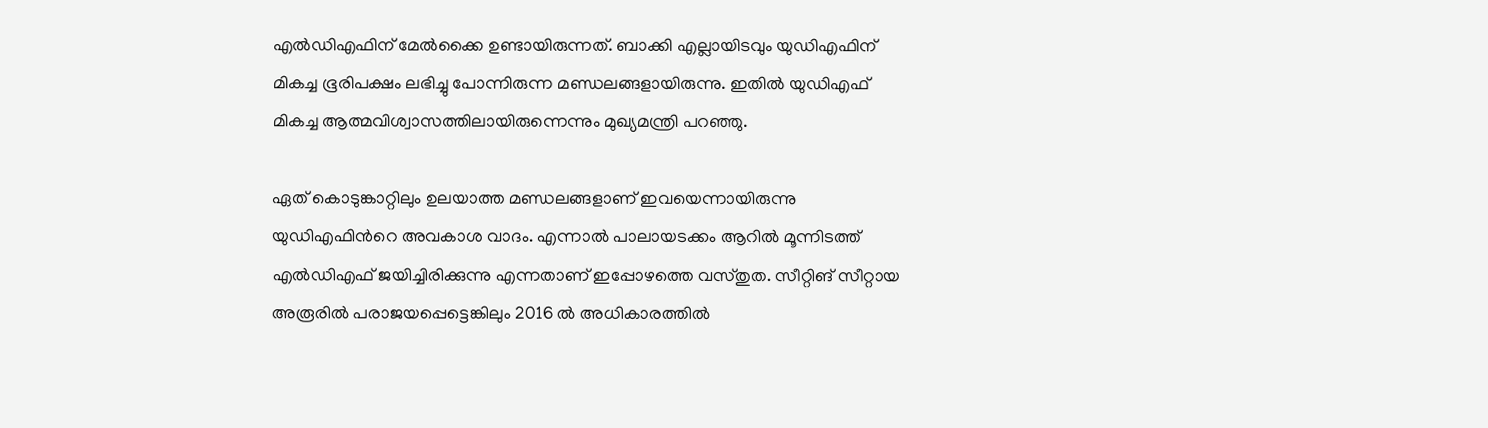എല്‍ഡിഎഫിന് മേല്‍ക്കൈ ഉണ്ടായിരുന്നത്. ബാക്കി എല്ലായിടവും യുഡിഎഫിന് മികച്ച ഭൂരിപക്ഷം ലഭിച്ചു പോന്നിരുന്ന മണ്ഡ‍ലങ്ങളായിരുന്നു. ഇതില്‍ യുഡിഎഫ് മികച്ച ആത്മവിശ്വാസത്തിലായിരുന്നെന്നും മുഖ്യമന്ത്രി പറഞ്ഞു.

ഏത് കൊടുങ്കാറ്റിലും ഉലയാത്ത മണ്ഡലങ്ങളാണ് ഇവയെന്നായിരുന്നു യുഡിഎഫിന്‍റെ അവകാശ വാദം. എന്നാല്‍ പാലായടക്കം ആറില്‍ മൂന്നിടത്ത് എല്‍ഡിഎഫ് ജയിച്ചിരിക്കുന്നു എന്നതാണ് ഇപ്പോഴത്തെ വസ്തുത. സീറ്റിങ് സീറ്റായ അരൂരില്‍ പരാജയപ്പെട്ടെങ്കിലും 2016 ല്‍ അധികാരത്തില്‍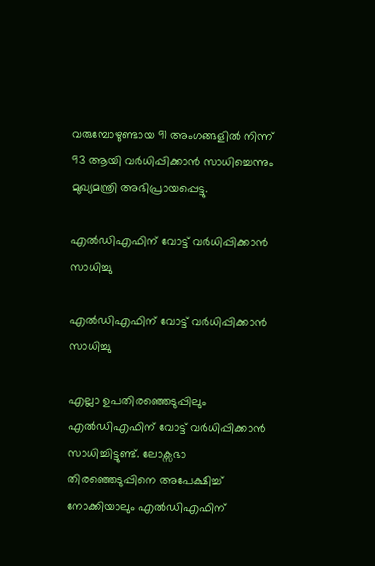വരുമ്പോഴുണ്ടായ 91 അംഗങ്ങളില്‍ നിന്ന് 93 ആയി വര്‍ധിപ്പിക്കാന്‍ സാധിച്ചെന്നും മുഖ്യമന്ത്രി അഭിപ്രായപ്പെട്ടു.

എല്‍ഡിഎഫിന് വോട്ട് വര്‍ധിപ്പിക്കാന്‍ സാധിച്ചു

എല്‍ഡിഎഫിന് വോട്ട് വര്‍ധിപ്പിക്കാന്‍ സാധിച്ചു

എല്ലാ ഉപതിരഞ്ഞെടുപ്പിലും എല്‍ഡിഎഫിന് വോട്ട് വര്‍ധിപ്പിക്കാന്‍ സാധിച്ചിട്ടുണ്ട്. ലോക്സഭാ തിരഞ്ഞെടുപ്പിനെ അപേക്ഷിച്ച് നോക്കിയാലും എല്‍ഡിഎഫിന്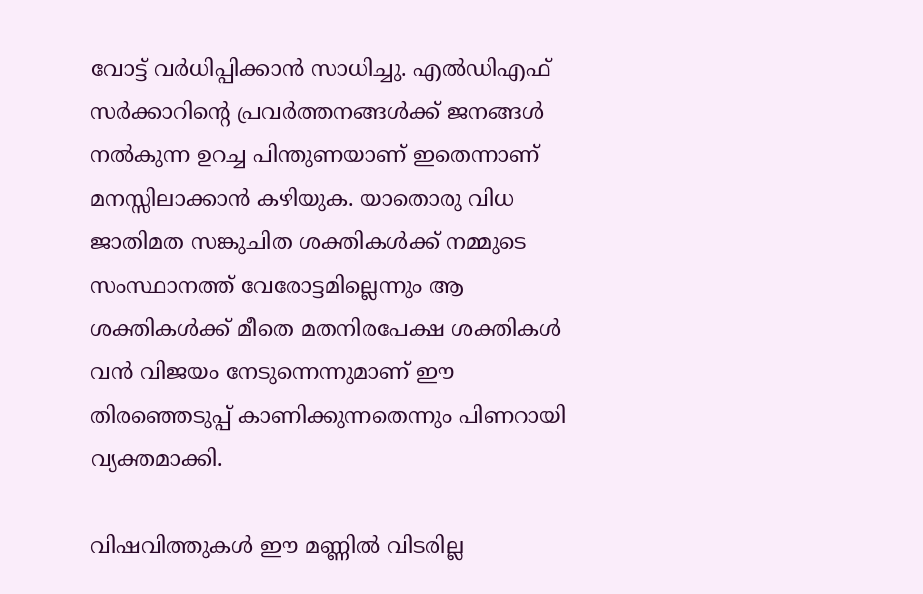വോട്ട് വര്‍ധിപ്പിക്കാന്‍ സാധിച്ചു. എല്‍ഡിഎഫ് സര്‍ക്കാറിന്‍റെ പ്രവര്‍ത്തനങ്ങള്‍ക്ക് ജനങ്ങള്‍ നല്‍കുന്ന ഉറച്ച പിന്തുണയാണ് ഇതെന്നാണ് മനസ്സിലാക്കാന്‍ കഴിയുക. യാതൊരു വിധ ജാതിമത സങ്കുചിത ശക്തികള്‍ക്ക് നമ്മുടെ സംസ്ഥാനത്ത് വേരോട്ടമില്ലെന്നും ആ ശക്തികള്‍ക്ക് മീതെ മതനിരപേക്ഷ ശക്തികള്‍ വന്‍ വിജയം നേടുന്നെന്നുമാണ് ഈ തിരഞ്ഞെടുപ്പ് കാണിക്കുന്നതെന്നും പിണറായി വ്യക്തമാക്കി.

വിഷവിത്തുകള്‍ ഈ മണ്ണില്‍ വിടരില്ല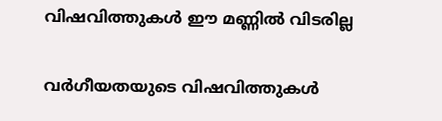വിഷവിത്തുകള്‍ ഈ മണ്ണില്‍ വിടരില്ല

വര്‍ഗീയതയുടെ വിഷവിത്തുകള്‍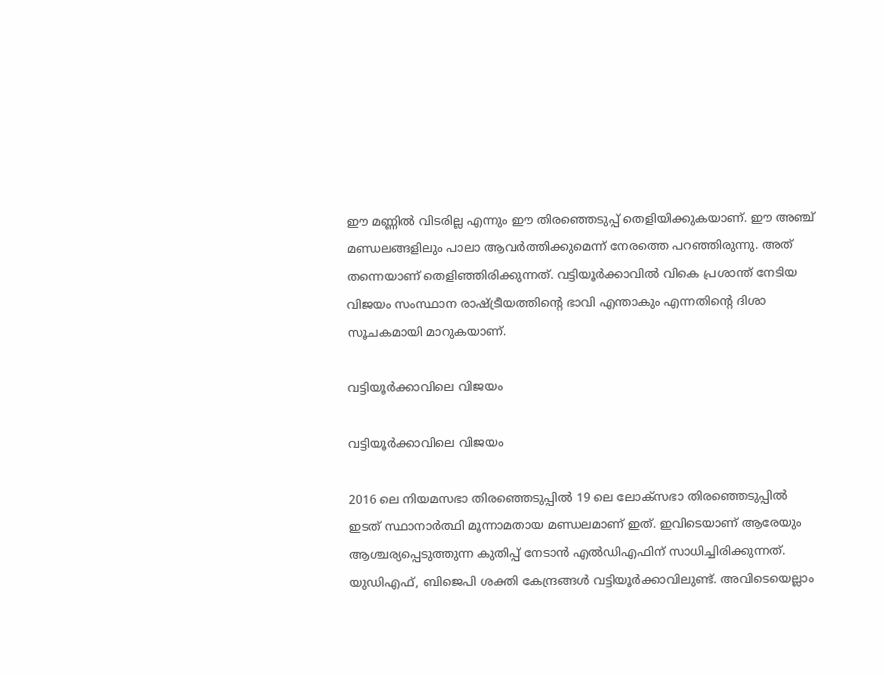ഈ മണ്ണില്‍ വിടരില്ല എന്നും ഈ തിരഞ്ഞെടുപ്പ് തെളിയിക്കുകയാണ്. ഈ അഞ്ച് മണ്ഡലങ്ങളിലും പാലാ ആവര്‍ത്തിക്കുമെന്ന് നേരത്തെ പറഞ്ഞിരുന്നു. അത് തന്നെയാണ് തെളിഞ്ഞിരിക്കുന്നത്. വട്ടിയൂര്‍ക്കാവില്‍ വികെ പ്രശാന്ത് നേടിയ വിജയം സംസ്ഥാന രാഷ്ട്രീയത്തിന്‍റെ ഭാവി എന്താകും എന്നതിന്‍റെ ദിശാ സൂചകമായി മാറുകയാണ്.

വട്ടിയൂര്‍ക്കാവിലെ വിജയം

വട്ടിയൂര്‍ക്കാവിലെ വിജയം

2016 ലെ നിയമസഭാ തിരഞ്ഞെടുപ്പില്‍ 19 ലെ ലോക്സഭാ തിരഞ്ഞെടുപ്പില്‍ ഇടത് സ്ഥാനാര്‍ത്ഥി മൂന്നാമതായ മണ്ഡലമാണ് ഇത്. ഇവിടെയാണ് ആരേയും ആശ്ചര്യപ്പെടുത്തുന്ന കുതിപ്പ് നേടാന്‍ എല്‍ഡിഎഫിന് സാധിച്ചിരിക്കുന്നത്. യുഡിഎഫ്, ബിജെപി ശക്തി കേന്ദ്രങ്ങള്‍ വട്ടിയൂര്‍ക്കാവിലുണ്ട്. അവിടെയെല്ലാം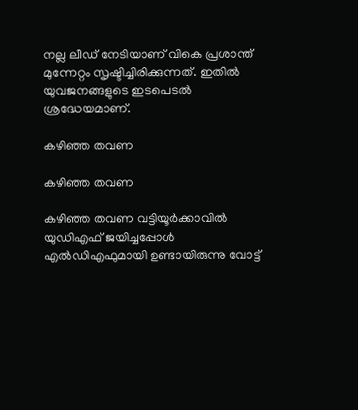നല്ല ലീഡ് നേടിയാണ് വികെ പ്രശാന്ത് മുന്നേറ്റം സൃഷ്ടിച്ചിരിക്കുന്നത്. ഇതില്‍ യുവജനങ്ങളുടെ ഇടപെടല്‍ ശ്രദ്ധേയമാണ്.

കഴിഞ്ഞ തവണ

കഴിഞ്ഞ തവണ

കഴിഞ്ഞ തവണ വട്ടിയൂര്‍ക്കാവില്‍ യുഡിഎഫ് ജയിച്ചപ്പോള്‍ എല്‍ഡിഎഫുമായി ഉണ്ടായിരുന്നു വോട്ട്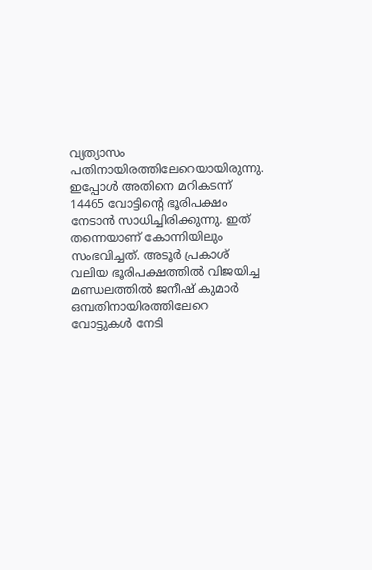വ്യത്യാസം പതിനായിരത്തിലേറെയായിരുന്നു. ഇപ്പോള്‍ അതിനെ മറികടന്ന് 14465 വോട്ടിന്‍റെ ഭൂരിപക്ഷം നേടാന്‍ സാധിച്ചിരിക്കുന്നു. ഇത് തന്നെയാണ് കോന്നിയിലും സംഭവിച്ചത്. അടൂര്‍ പ്രകാശ് വലിയ ഭൂരിപക്ഷത്തില്‍ വിജയിച്ച മണ്ഡലത്തില്‍ ജനീഷ് കുമാര്‍ ഒമ്പതിനായിരത്തിലേറെ വോട്ടുകള്‍ നേടി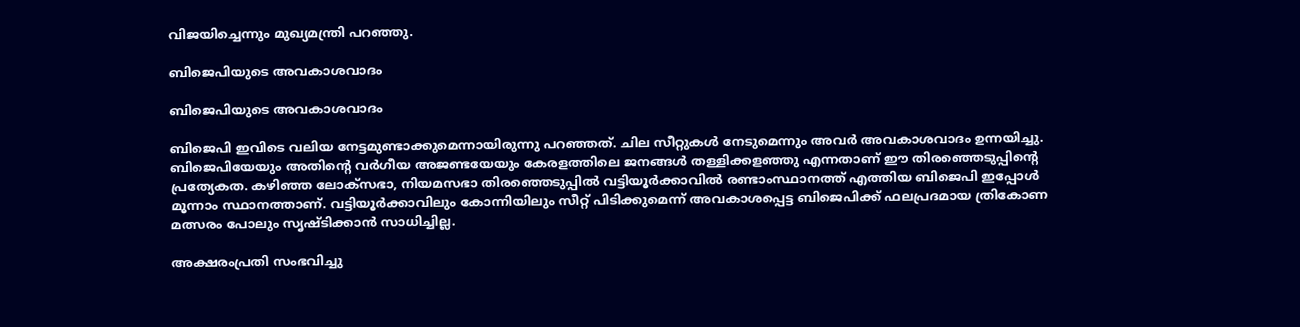വിജയിച്ചെന്നും മുഖ്യമന്ത്രി പറഞ്ഞു.

ബിജെപിയുടെ അവകാശവാദം

ബിജെപിയുടെ അവകാശവാദം

ബിജെപി ഇവിടെ വലിയ നേട്ടമുണ്ടാക്കുമെന്നായിരുന്നു പറഞ്ഞത്. ചില സീറ്റുകള്‍ നേടുമെന്നും അവര്‍ അവകാശവാദം ഉന്നയിച്ചു. ബിജെപിയേയും അതിന്‍റെ വര്‍ഗീയ അജണ്ടയേയും കേരളത്തിലെ ജനങ്ങള്‍ തള്ളിക്കളഞ്ഞു എന്നതാണ് ഈ തിരഞ്ഞെടുപ്പിന്‍റെ പ്രത്യേകത. കഴിഞ്ഞ ലോക്സഭാ, നിയമസഭാ തിരഞ്ഞെടുപ്പില്‍ വട്ടിയൂര്‍ക്കാവില്‍ രണ്ടാംസ്ഥാനത്ത് എത്തിയ ബിജെപി ഇപ്പോള്‍ മൂന്നാം സ്ഥാനത്താണ്. വട്ടിയൂര്‍ക്കാവിലും കോന്നിയിലും സീറ്റ് പിടിക്കുമെന്ന് അവകാശപ്പെട്ട ബിജെപിക്ക് ഫലപ്രദമായ ത്രികോണ മത്സരം പോലും സൃഷ്ടിക്കാന്‍ സാധിച്ചില്ല.

അക്ഷരംപ്രതി സംഭവിച്ചു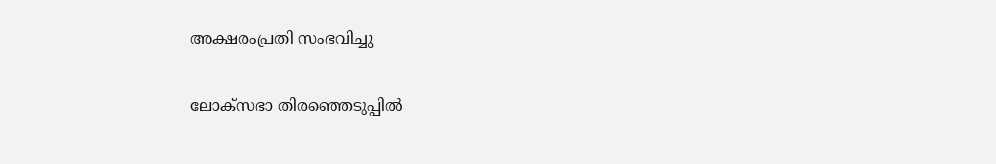അക്ഷരംപ്രതി സംഭവിച്ചു

ലോക്സഭാ തിരഞ്ഞെടുപ്പില്‍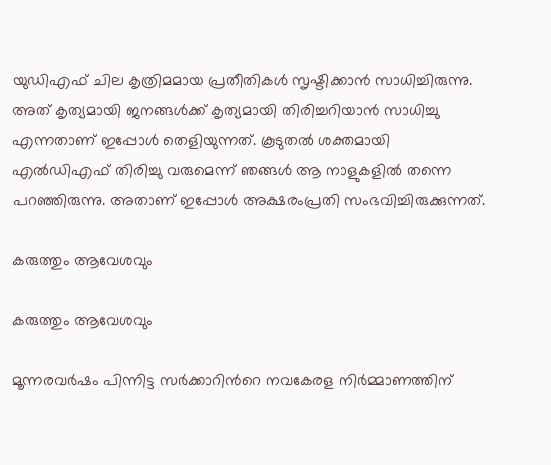യുഡിഎഫ് ചില കൃത്രിമമായ പ്രതീതികള്‍ സൃഷ്ടിക്കാന്‍ സാധിച്ചിരുന്നു. അത് കൃത്യമായി ജനങ്ങള്‍ക്ക് കൃത്യമായി തിരിച്ചറിയാന്‍ സാധിച്ചു എന്നതാണ് ഇപ്പോള്‍ തെളിയുന്നത്. കൂടുതല്‍ ശക്തമായി എല്‍ഡിഎഫ് തിരിച്ചു വരുമെന്ന് ഞങ്ങള്‍ ആ നാളുകളില്‍ തന്നെ പറഞ്ഞിരുന്നു. അതാണ് ഇപ്പോള്‍ അക്ഷരംപ്രതി സംഭവിച്ചിരുക്കുന്നത്.

കരുത്തും ആവേശവും

കരുത്തും ആവേശവും

മൂന്നരവര്‍ഷം പിന്നിട്ട സര്‍ക്കാറിന്‍റെ നവകേരള നിര്‍മ്മാണത്തിന്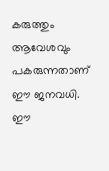കരുത്തും ആവേശവും പകരുന്നതാണ് ഈ ജനവധി. ഈ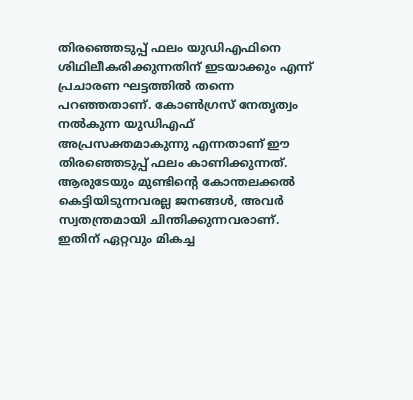തിരഞ്ഞെടുപ്പ് ഫലം യുഡിഎഫിനെ ശിഥിലീകരിക്കുന്നതിന് ഇടയാക്കും എന്ന് പ്രചാരണ ഘട്ടത്തില്‍ തന്നെ പറഞ്ഞതാണ്. കോണ്‍ഗ്രസ് നേതൃത്വം നല്‍കുന്ന യുഡിഎഫ് അപ്രസക്തമാകുന്നു എന്നതാണ് ഈ തിരഞ്ഞെടുപ്പ് ഫലം കാണിക്കുന്നത്. ആരുടേയും മുണ്ടിന്‍റെ കോന്തലക്കല്‍ കെട്ടിയിടുന്നവരല്ല ജനങ്ങള്‍, അവര്‍ സ്വതന്ത്രമായി ചിന്തിക്കുന്നവരാണ്. ഇതിന് ഏറ്റവും മികച്ച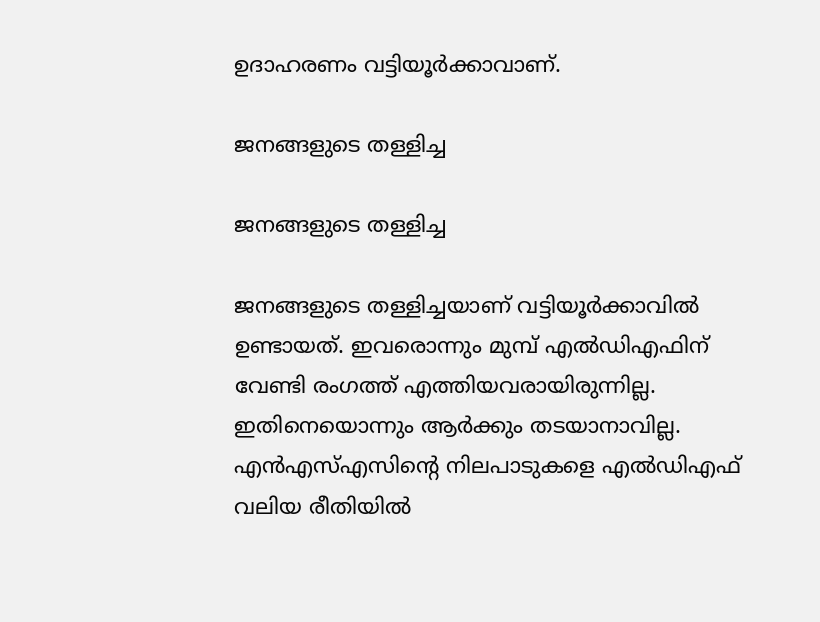ഉദാഹരണം വട്ടിയൂര്‍ക്കാവാണ്.

ജനങ്ങളുടെ തള്ളിച്ച

ജനങ്ങളുടെ തള്ളിച്ച

ജനങ്ങളുടെ തള്ളിച്ചയാണ് വട്ടിയൂര്‍ക്കാവില്‍ ഉണ്ടായത്. ഇവരൊന്നും മുമ്പ് എല്‍ഡിഎഫിന് വേണ്ടി രംഗത്ത് എത്തിയവരായിരുന്നില്ല. ഇതിനെയൊന്നും ആര്‍ക്കും തടയാനാവില്ല. എന്‍എസ്എസിന്‍റെ നിലപാടുകളെ എല്‍ഡിഎഫ് വലിയ രീതിയില്‍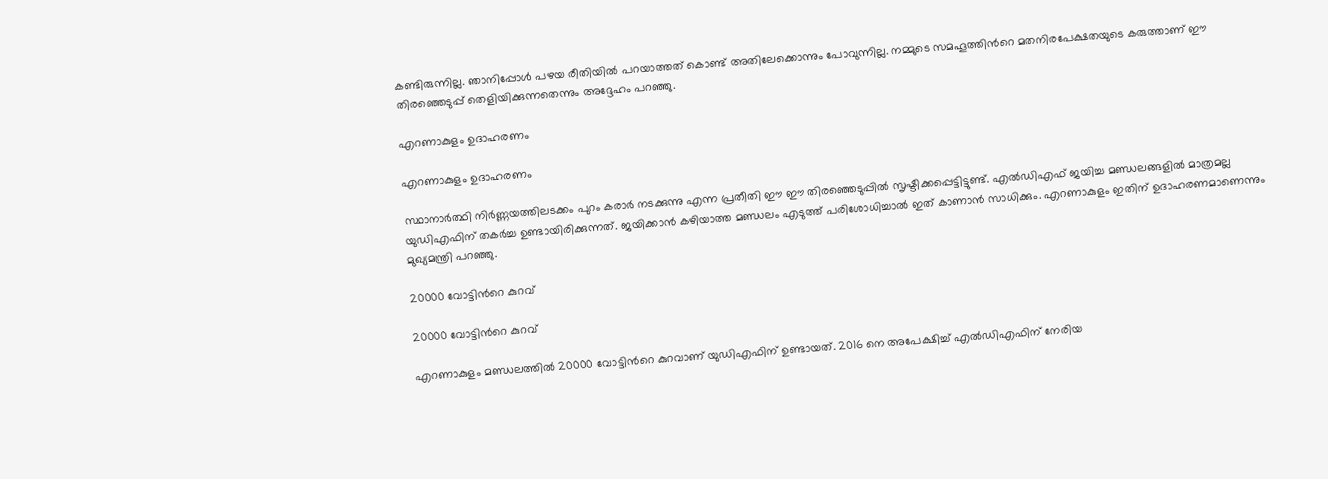കണ്ടിരുന്നില്ല. ഞാനിപ്പോള്‍ പഴയ രീതിയില്‍ പറയാത്തത് കൊണ്ട് അതിലേക്കൊന്നും പോവുന്നില്ല. നമ്മുടെ സമഹൂത്തിന്‍റെ മതനിരപേക്ഷതയുടെ കരുത്താണ് ഈ തിരഞ്ഞെടുപ്പ് തെളിയിക്കുന്നതെന്നും അദ്ദേഹം പറഞ്ഞു.

എറണാകുളം ഉദാഹരണം

എറണാകുളം ഉദാഹരണം

സ്ഥാനാര്‍ത്ഥി നിര്‍‍ണ്ണയത്തിലടക്കം പുറം കരാര്‍ നടക്കുന്നു എന്ന പ്രതീതി ഈ ഈ തിരഞ്ഞെടുപ്പില്‍ സൃഷ്ടിക്കപ്പെട്ടിട്ടുണ്ട്. എല്‍ഡിഎഫ് ജയിച്ച മണ്ഡലങ്ങളില്‍ മാത്രമല്ല യുഡിഎഫിന് തകര്‍ച്ച ഉണ്ടായിരിക്കുന്നത്. ജയിക്കാന്‍ കഴിയാത്ത മണ്ഡലം എടുത്ത് പരിശോധിച്ചാല്‍ ഇത് കാണാന്‍ സാധിക്കും. എറണാകുളം ഇതിന് ഉദാഹരണമാണെന്നും മുഖ്യമന്ത്രി പറഞ്ഞു.

20000 വോട്ടിന്‍റെ കുറവ്

20000 വോട്ടിന്‍റെ കുറവ്

എറണാകുളം മണ്ഡലത്തില്‍ 20000 വോട്ടിന്‍റെ കുറവാണ് യുഡിഎഫിന് ഉണ്ടായത്. 2016 നെ അപേക്ഷിച്ച് എല്‍ഡിഎഫിന് നേരിയ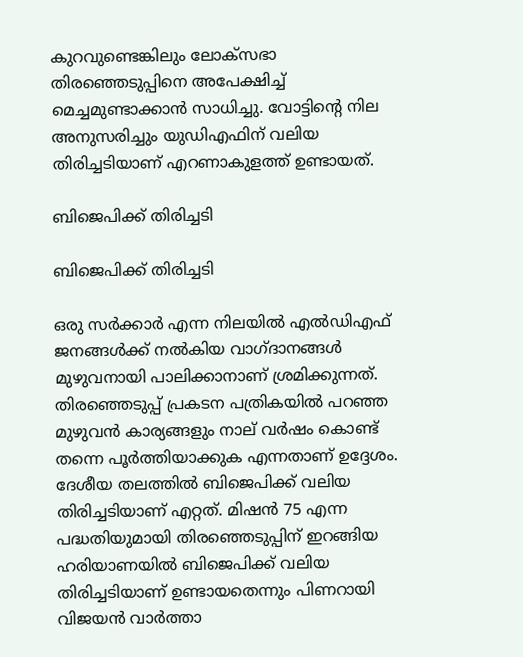കുറവുണ്ടെങ്കിലും ലോക്സഭാ തിരഞ്ഞെടുപ്പിനെ അപേക്ഷിച്ച് മെച്ചമുണ്ടാക്കാന്‍ സാധിച്ചു. വോട്ടിന്‍റെ നില അനുസരിച്ചും യുഡിഎഫിന് വലിയ തിരിച്ചടിയാണ് എറണാകുളത്ത് ഉണ്ടായത്.

ബിജെപിക്ക് തിരിച്ചടി

ബിജെപിക്ക് തിരിച്ചടി

ഒരു സര്‍ക്കാര്‍ എന്ന നിലയില്‍ എല്‍ഡിഎഫ് ജനങ്ങള്‍ക്ക് നല്‍കിയ വാഗ്ദാനങ്ങള്‍ മുഴുവനായി പാലിക്കാനാണ് ശ്രമിക്കുന്നത്. തിരഞ്ഞെടുപ്പ് പ്രകടന പത്രികയില്‍ പറഞ്ഞ മുഴുവന്‍ കാര്യങ്ങളും നാല് വര്‍ഷം കൊണ്ട് തന്നെ പൂര്‍ത്തിയാക്കുക എന്നതാണ് ഉദ്ദേശം. ദേശീയ തലത്തില്‍ ബിജെപിക്ക് വലിയ തിരിച്ചടിയാണ് എറ്റത്. മിഷന്‍ 75 എന്ന പദ്ധതിയുമായി തിരഞ്ഞെടുപ്പിന് ഇറങ്ങിയ ഹരിയാണയില്‍ ബിജെപിക്ക് വലിയ തിരിച്ചടിയാണ് ഉണ്ടായതെന്നും പിണറായി വിജയന്‍ വാര്‍ത്താ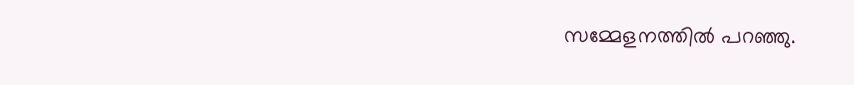സമ്മേളനത്തില്‍ പറഞ്ഞു.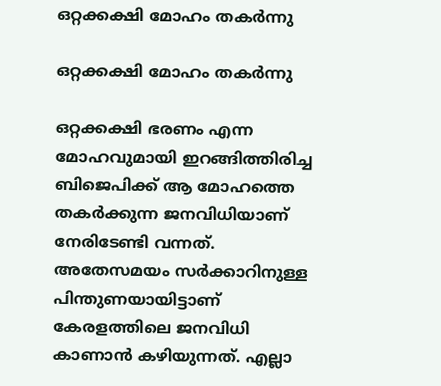ഒറ്റക്കക്ഷി മോഹം തകര്‍ന്നു

ഒറ്റക്കക്ഷി മോഹം തകര്‍ന്നു

ഒറ്റക്കക്ഷി ഭരണം എന്ന മോഹവുമായി ഇറങ്ങിത്തിരിച്ച ബിജെപിക്ക് ആ മോഹത്തെ തകര്‍ക്കുന്ന ജനവിധിയാണ് നേരിടേണ്ടി വന്നത്. അതേസമയം സര്‍ക്കാറിനുള്ള പിന്തുണയായിട്ടാണ് കേരളത്തിലെ ജനവിധി കാണാന്‍ കഴിയുന്നത്. എല്ലാ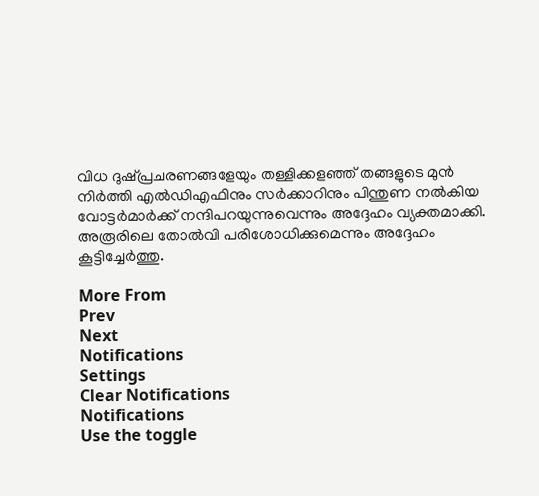വിധ ദുഷ്പ്രചരണങ്ങളേയും തള്ളിക്കളഞ്ഞ് തങ്ങളുടെ മുന്‍ നിര്‍ത്തി എല്‍ഡിഎഫിനും സര്‍ക്കാറിനും പിന്തുണ നല്‍കിയ വോട്ടര്‍മാര്‍ക്ക് നന്ദിപറയുന്നുവെന്നും അദ്ദേഹം വ്യക്തമാക്കി. അരൂരിലെ തോല്‍വി പരിശോധിക്കുമെന്നും അദ്ദേഹം കൂട്ടിച്ചേര്‍ത്തു.

More From
Prev
Next
Notifications
Settings
Clear Notifications
Notifications
Use the toggle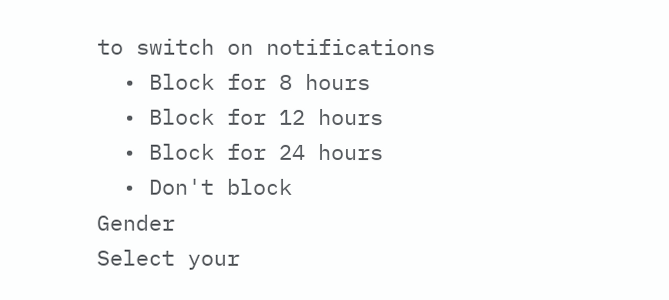to switch on notifications
  • Block for 8 hours
  • Block for 12 hours
  • Block for 24 hours
  • Don't block
Gender
Select your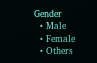Gender
  • Male
  • Female
  • Others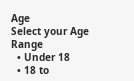Age
Select your Age Range
  • Under 18
  • 18 to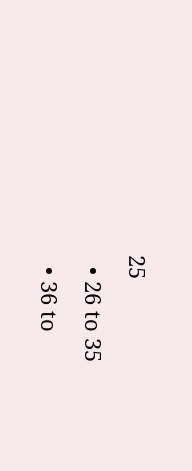25
  • 26 to 35
  • 36 to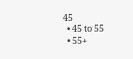45
  • 45 to 55
  • 55+